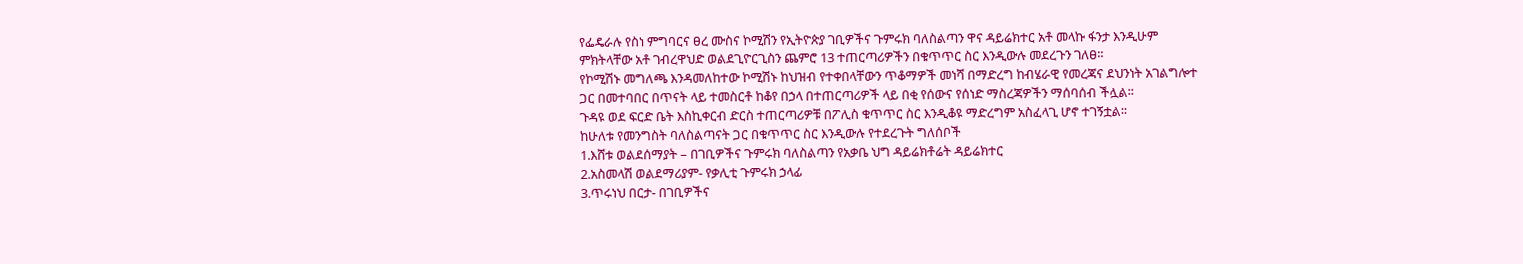የፌዴራሉ የስነ ምግባርና ፀረ ሙስና ኮሚሽን የኢትዮጵያ ገቢዎችና ጉምሩክ ባለስልጣን ዋና ዳይሬክተር አቶ መላኩ ፋንታ እንዲሁም ምክትላቸው አቶ ገብረዋህድ ወልደጊዮርጊስን ጨምሮ 13 ተጠርጣሪዎችን በቁጥጥር ስር እንዲውሉ መደረጉን ገለፀ፡፡
የኮሚሽኑ መግለጫ እንዳመለከተው ኮሚሽኑ ከህዝብ የተቀበላቸውን ጥቆማዎች መነሻ በማድረግ ከብሄራዊ የመረጃና ደህንነት አገልግሎተ ጋር በመተባበር በጥናት ላይ ተመስርቶ ከቆየ በኃላ በተጠርጣሪዎች ላይ በቂ የሰውና የሰነድ ማስረጃዎችን ማሰባሰብ ችሏል፡፡
ጉዳዩ ወደ ፍርድ ቤት እስኪቀርብ ድርስ ተጠርጣሪዎቹ በፖሊስ ቁጥጥር ስር እንዲቆዩ ማድረግም አስፈላጊ ሆኖ ተገኝቷል፡፡
ከሁለቱ የመንግስት ባለስልጣናት ጋር በቁጥጥር ስር እንዲውሉ የተደረጉት ግለሰቦች
1.እሸቱ ወልደሰማያት – በገቢዎችና ጉምሩክ ባለስልጣን የአቃቤ ህግ ዳይሬክቶሬት ዳይሬክተር
2.አስመላሽ ወልደማሪያም- የቃሊቲ ጉምሩክ ኃላፊ
3.ጥሩነህ በርታ- በገቢዎችና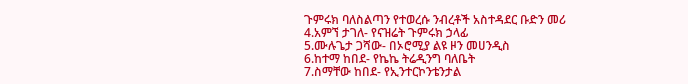ጉምሩክ ባለስልጣን የተወረሱ ንብረቶች አስተዳደር ቡድን መሪ
4.አምኘ ታገለ- የናዝሬት ጉምሩክ ኃላፊ
5.ሙሉጌታ ጋሻው- በኦሮሚያ ልዩ ዞን መሀንዲስ
6.ከተማ ከበደ- የኬኬ ትሬዲንግ ባለቤት
7.ስማቸው ከበደ- የኢንተርኮንቴንታል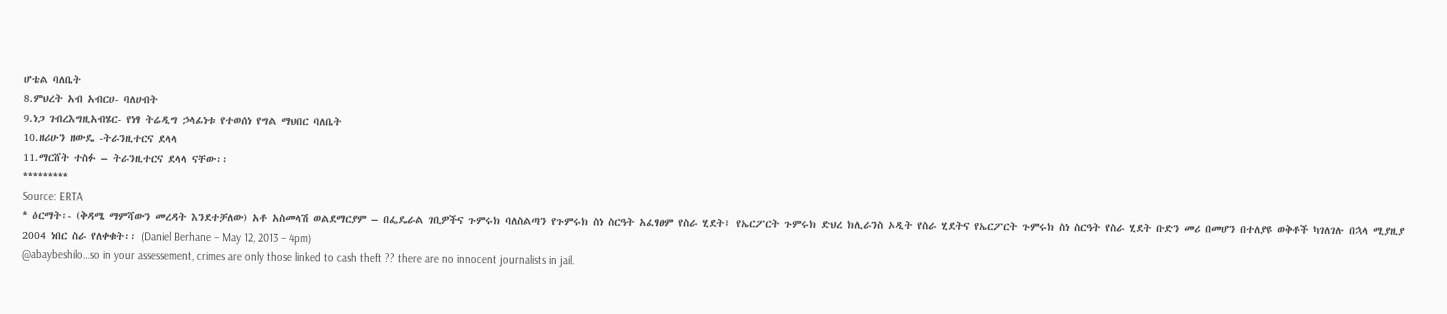ሆቴል ባለቤት
8.ምህረት አብ አብርሀ- ባለሀብት
9.ነጋ ገብረእግዚአብሄር- የነፃ ትሬዲግ ኃላፊነቱ የተወሰነ የግል ማህበር ባለቤት
10.ዘሪሁን ዘውዴ -ትራንዚተርና ደላላ
11.ማርሸት ተስፉ – ትራንዚተርና ደላላ ናቸው፡፡
*********
Source: ERTA
* ዕርማት፡- (ቅዳሜ ማምሻውን መረዳት እንደተቻለው) አቶ አስመላሽ ወልደማርያም – በፌዴራል ገቢዎችና ጉምሩክ ባለስልጣን የጉምሩክ ስነ ስርዓት አፈፃፀም የስራ ሂደት፤ የኤርፖርት ጉምሩክ ድህረ ክሊራንስ ኦዲት የስራ ሂደትና የኤርፖርት ጉምሩክ ስነ ስርዓት የስራ ሂደት ቡድን መሪ በመሆን በተለያዩ ወቅቶች ካገለገሉ በኋላ ሚያዚያ 2004 ነበር ስራ የለቀቁት፡፡ (Daniel Berhane – May 12, 2013 – 4pm)
@abaybeshilo…so in your assessement, crimes are only those linked to cash theft ?? there are no innocent journalists in jail.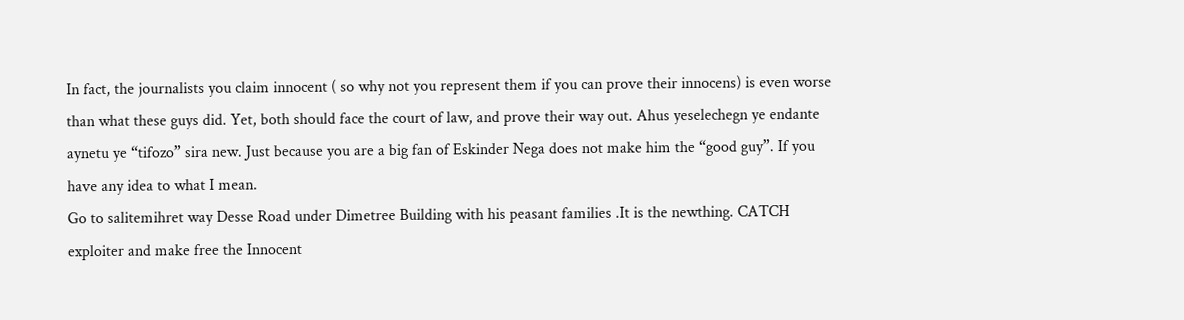In fact, the journalists you claim innocent ( so why not you represent them if you can prove their innocens) is even worse than what these guys did. Yet, both should face the court of law, and prove their way out. Ahus yeselechegn ye endante aynetu ye “tifozo” sira new. Just because you are a big fan of Eskinder Nega does not make him the “good guy”. If you have any idea to what I mean.
Go to salitemihret way Desse Road under Dimetree Building with his peasant families .It is the newthing. CATCH exploiter and make free the Innocent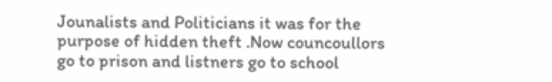Jounalists and Politicians it was for the purpose of hidden theft .Now councoullors go to prison and listners go to school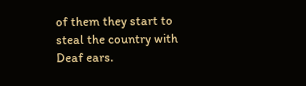of them they start to steal the country with Deaf ears.